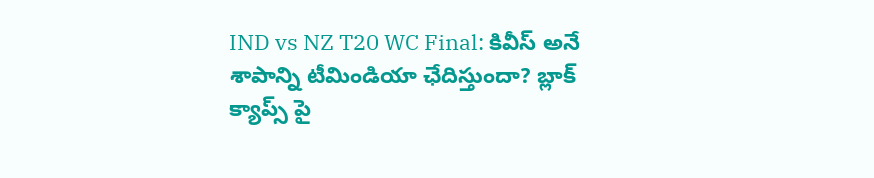IND vs NZ T20 WC Final: కివీస్ అనే శాపాన్ని టీమిండియా ఛేదిస్తుందా? బ్లాక్ క్యాప్స్ పై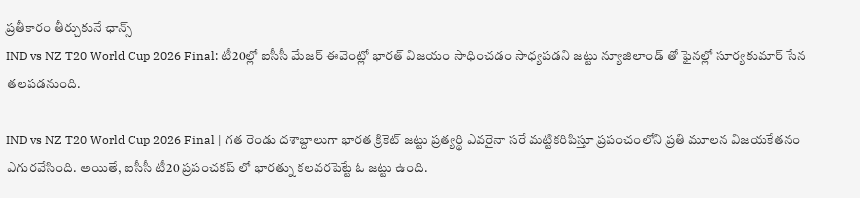ప్రతీకారం తీర్చుకునే ఛాన్స్
IND vs NZ T20 World Cup 2026 Final: టీ20ల్లో ఐసీసీ మేజర్ ఈవెంట్లో భారత్ విజయం సాధించడం సాధ్యపడని జట్టు న్యూజిలాండ్ తో ఫైనల్లో సూర్యకుమార్ సేన తలపడనుంది.

IND vs NZ T20 World Cup 2026 Final | గత రెండు దశాబ్దాలుగా భారత క్రికెట్ జట్టు ప్రత్యర్థి ఎవరైనా సరే మట్టికరిపిస్తూ ప్రపంచంలోని ప్రతి మూలన విజయకేతనం ఎగురవేసింది. అయితే, ఐసీసీ టీ20 ప్రపంచకప్ లో భారత్ను కలవరపెట్టే ఓ జట్టు ఉంది.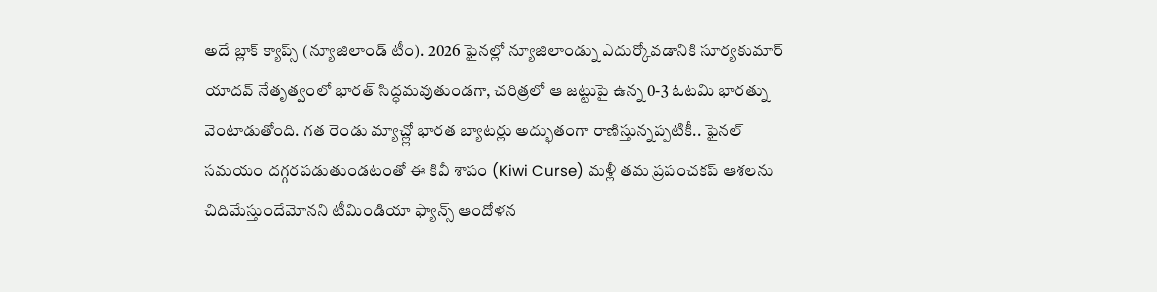అదే బ్లాక్ క్యాప్స్ (న్యూజిలాండ్ టీం). 2026 ఫైనల్లో న్యూజిలాండ్ను ఎదుర్కోవడానికి సూర్యకుమార్ యాదవ్ నేతృత్వంలో భారత్ సిద్ధమవుతుండగా, చరిత్రలో ఆ జట్టుపై ఉన్న 0-3 ఓటమి భారత్ను వెంటాడుతోంది. గత రెండు మ్యాచ్ల్లో భారత బ్యాటర్లు అద్భుతంగా రాణిస్తున్నప్పటికీ.. ఫైనల్ సమయం దగ్గరపడుతుండటంతో ఈ కివీ శాపం (Kiwi Curse) మళ్లీ తమ ప్రపంచకప్ ఆశలను చిదిమేస్తుందేమోనని టీమిండియా ఫ్యాన్స్ ఆందోళన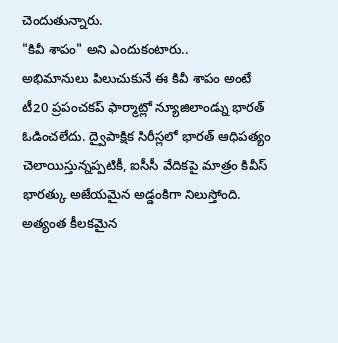చెందుతున్నారు.
"కివీ శాపం" అని ఎందుకంటారు..
అభిమానులు పిలుచుకునే ఈ కివీ శాపం అంటే టీ20 ప్రపంచకప్ ఫార్మాట్లో న్యూజిలాండ్ను భారత్ ఓడించలేదు. ద్వైపాక్షిక సిరీస్లలో భారత్ ఆధిపత్యం చెలాయిస్తున్నప్పటికీ, ఐసీసీ వేదికపై మాత్రం కివీస్ భారత్కు అజేయమైన అడ్డంకిగా నిలుస్తోంది. అత్యంత కీలకమైన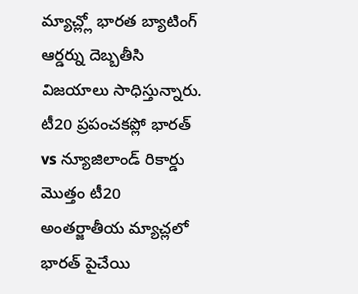మ్యాచ్ల్లో భారత బ్యాటింగ్ ఆర్డర్ను దెబ్బతీసి విజయాలు సాధిస్తున్నారు.
టీ20 ప్రపంచకప్లో భారత్ vs న్యూజిలాండ్ రికార్డు
మొత్తం టీ20 అంతర్జాతీయ మ్యాచ్లలో భారత్ పైచేయి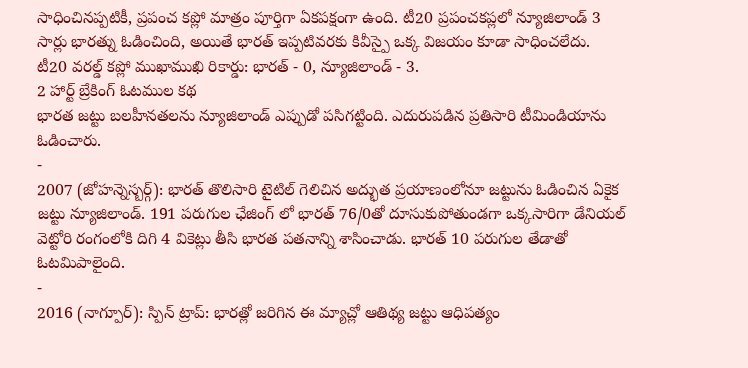సాధించినప్పటికీ, ప్రపంచ కప్లో మాత్రం పూర్తిగా ఏకపక్షంగా ఉంది. టీ20 ప్రపంచకప్లలో న్యూజిలాండ్ 3 సార్లు భారత్ను ఓడించింది, అయితే భారత్ ఇప్పటివరకు కివీస్పై ఒక్క విజయం కూడా సాధించలేదు.
టీ20 వరల్డ్ కప్లో ముఖాముఖి రికార్డు: భారత్ - 0, న్యూజిలాండ్ - 3.
2 హార్ట్ బ్రేకింగ్ ఓటముల కథ
భారత జట్టు బలహీనతలను న్యూజిలాండ్ ఎప్పుడో పసిగట్టింది. ఎదురుపడిన ప్రతిసారి టీమిండియాను ఓడించారు.
-
2007 (జోహన్నెస్బర్గ్): భారత్ తొలిసారి టైటిల్ గెలిచిన అద్భుత ప్రయాణంలోనూ జట్టును ఓడించిన ఏకైక జట్టు న్యూజిలాండ్. 191 పరుగుల ఛేజింగ్ లో భారత్ 76/0తో దూసుకుపోతుండగా ఒక్కసారిగా డేనియల్ వెట్టోరి రంగంలోకి దిగి 4 వికెట్లు తీసి భారత పతనాన్ని శాసించాడు. భారత్ 10 పరుగుల తేడాతో ఓటమిపాలైంది.
-
2016 (నాగ్పూర్): స్పిన్ ట్రాప్: భారత్లో జరిగిన ఈ మ్యాచ్లో ఆతిథ్య జట్టు ఆధిపత్యం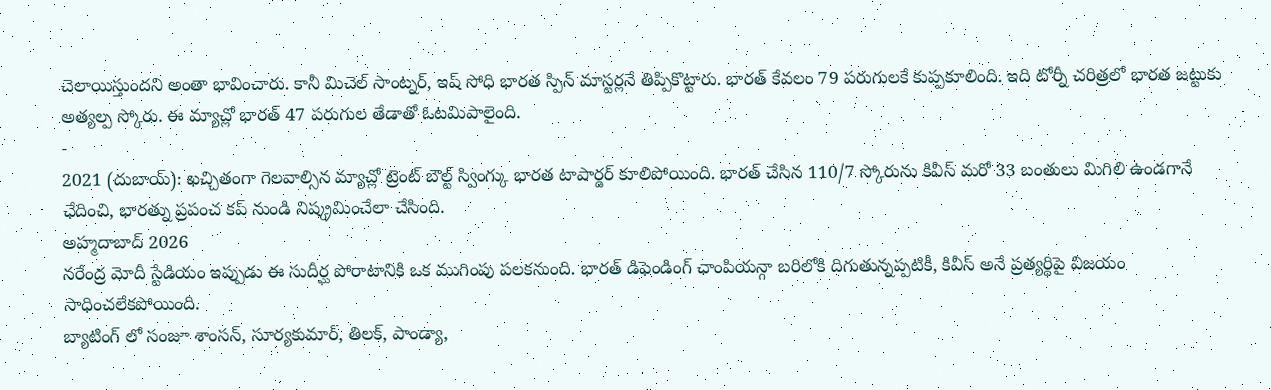చెలాయిస్తుందని అంతా భావించారు. కానీ మిచెల్ సాంట్నర్, ఇష్ సోధి భారత స్పిన్ మాస్టర్లనే తిప్పికొట్టారు. భారత్ కేవలం 79 పరుగులకే కుప్పకూలింది. ఇది టోర్నీ చరిత్రలో భారత జట్టుకు అత్యల్ప స్కోరు. ఈ మ్యాచ్లో భారత్ 47 పరుగుల తేడాతో ఓటమిపాలైంది.
-
2021 (దుబాయ్): ఖచ్చితంగా గెలవాల్సిన మ్యాచ్లో ట్రెంట్ బౌల్ట్ స్వింగ్కు భారత టాపార్డర్ కూలిపోయింది. భారత్ చేసిన 110/7 స్కోరును కివీస్ మరో 33 బంతులు మిగిలి ఉండగానే ఛేదించి, భారత్ను ప్రపంచ కప్ నుండి నిష్క్రమించేలా చేసింది.
అహ్మదాబాద్ 2026
నరేంద్ర మోదీ స్టేడియం ఇప్పుడు ఈ సుదీర్ఘ పోరాటానికి ఒక ముగింపు పలకనుంది. భారత్ డిఫెండింగ్ ఛాంపియన్గా బరిలోకి దిగుతున్నప్పటికీ, కివీస్ అనే ప్రత్యర్థిపై విజయం సాధించలేకపోయింది.
బ్యాటింగ్ లో సంజూ శాంసన్, సూర్యకుమార్, తిలక్, పాండ్యా,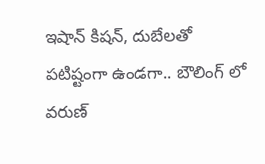ఇషాన్ కిషన్, దుబేలతో పటిష్టంగా ఉండగా.. బౌలింగ్ లో వరుణ్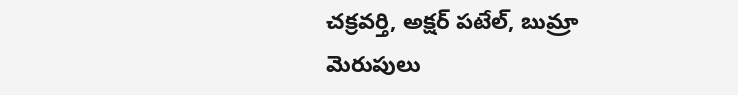చక్రవర్తి, అక్షర్ పటేల్, బుమ్రా మెరుపులు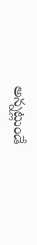అన్నట్లుండే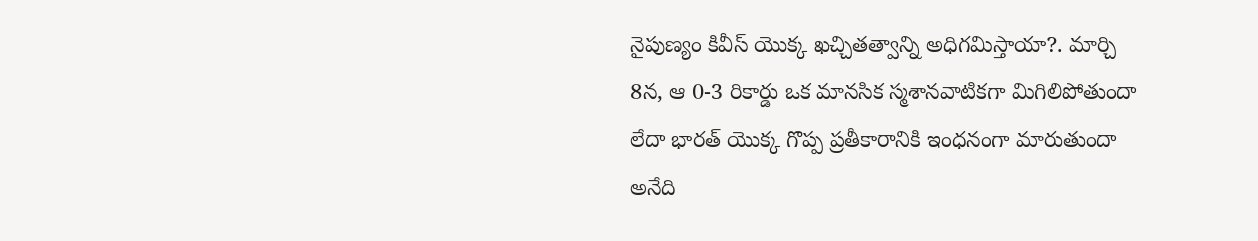నైపుణ్యం కివీస్ యొక్క ఖచ్చితత్వాన్ని అధిగమిస్తాయా?. మార్చి 8న, ఆ 0-3 రికార్డు ఒక మానసిక స్మశానవాటికగా మిగిలిపోతుందా లేదా భారత్ యొక్క గొప్ప ప్రతీకారానికి ఇంధనంగా మారుతుందా అనేది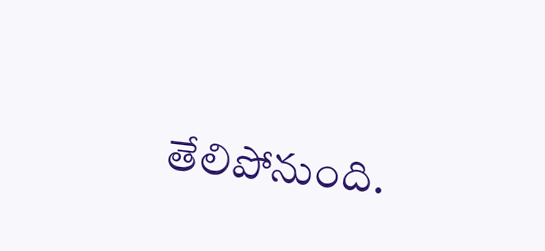తేలిపోనుంది.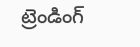ట్రెండింగ్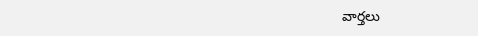వార్తలు